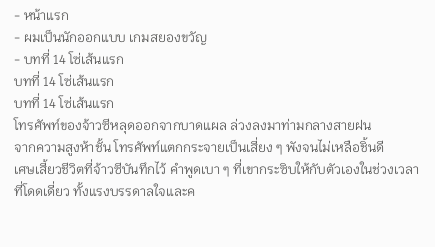- หน้าแรก
- ผมเป็นนักออกแบบ เกมสยองขวัญ
- บทที่ 14 โซ่เส้นแรก
บทที่ 14 โซ่เส้นแรก
บทที่ 14 โซ่เส้นแรก
โทรศัพท์ของจ้าวซีหลุดออกจากบาดแผล ล่วงลงมาท่ามกลางสายฝน
จากความสูงห้าชั้น โทรศัพท์แตกกระจายเป็นเสี่ยง ๆ พังจนไม่เหลือชิ้นดี
เศษเสี้ยวชีวิตที่จ้าวซีบันทึกไว้ คำพูดเบา ๆ ที่เขากระซิบให้กับตัวเองในช่วงเวลาที่โดดเดี่ยว ทั้งแรงบรรดาลใจและค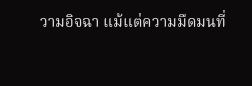วามอิจฉา แม้แต่ความมืดมนที่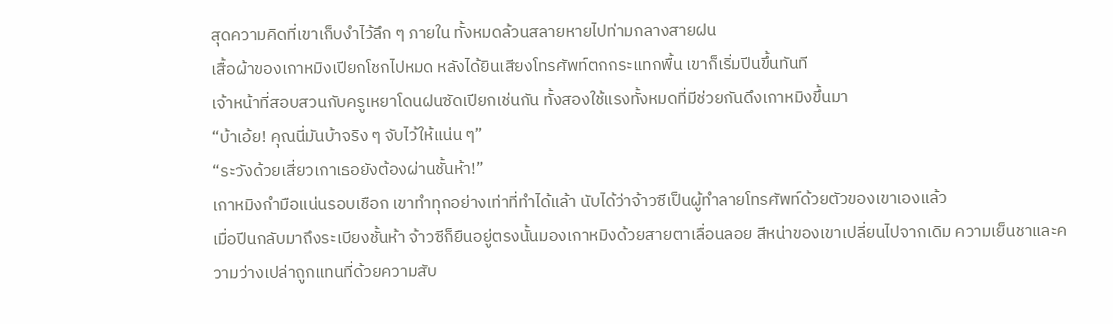สุดความคิดที่เขาเก็บงำไว้ลึก ๆ ภายใน ทั้งหมดล้วนสลายหายไปท่ามกลางสายฝน
เสื้อผ้าของเกาหมิงเปียกโชกไปหมด หลังได้ยินเสียงโทรศัพท์ตกกระแทกพื้น เขาก็เริ่มปีนขึ้นทันที
เจ้าหน้าที่สอบสวนกับครูเหยาโดนฝนซัดเปียกเช่นกัน ทั้งสองใช้แรงทั้งหมดที่มีช่วยกันดึงเกาหมิงขึ้นมา
“บ้าเอ้ย! คุณนี่มันบ้าจริง ๆ จับไว้ให้แน่น ๆ”
“ระวังด้วยเสี่ยวเกาเธอยังต้องผ่านชั้นห้า!”
เกาหมิงกำมือแน่นรอบเชือก เขาทำทุกอย่างเท่าที่ทำได้แล้า นับได้ว่าจ้าวซีเป็นผู้ทำลายโทรศัพท์ด้วยตัวของเขาเองแล้ว
เมื่อปีนกลับมาถึงระเบียงชั้นห้า จ้าวซีก็ยืนอยู่ตรงนั้นมองเกาหมิงด้วยสายตาเลื่อนลอย สีหน่าของเขาเปลี่ยนไปจากเดิม ความเย็นชาและความว่างเปล่าถูกแทนที่ด้วยความสับ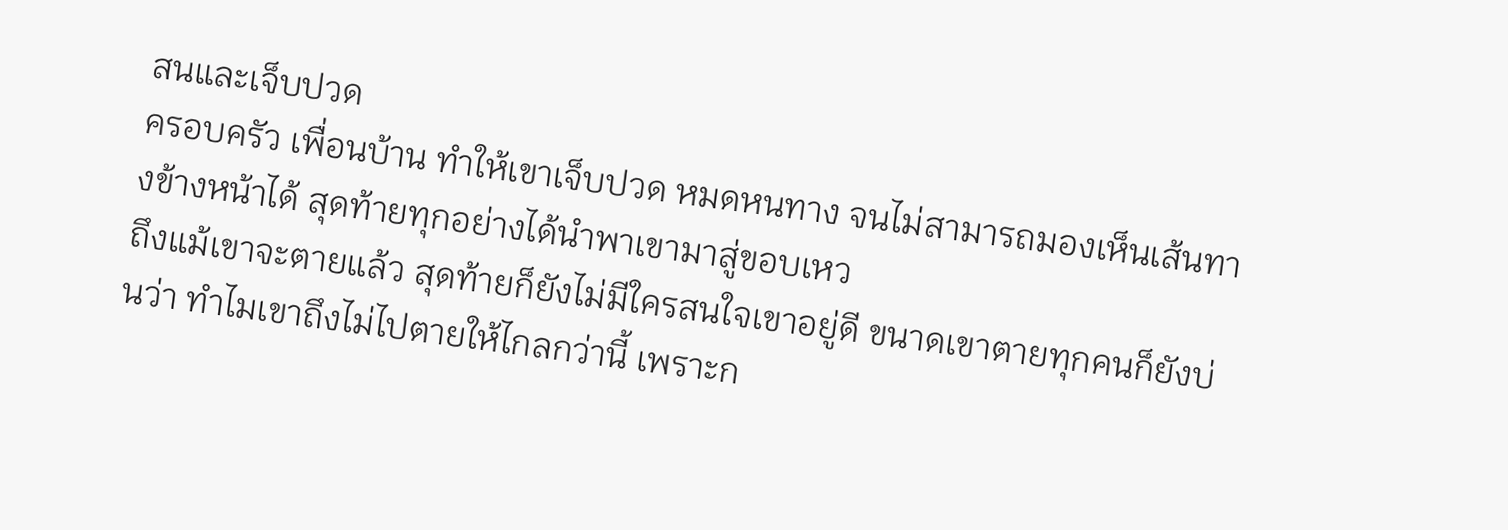สนและเจ็บปวด
ครอบครัว เพื่อนบ้าน ทำให้เขาเจ็บปวด หมดหนทาง จนไม่สามารถมองเห็นเส้นทางข้างหน้าได้ สุดท้ายทุกอย่างได้นำพาเขามาสู่ขอบเหว
ถึงแม้เขาจะตายแล้ว สุดท้ายก็ยังไม่มีใครสนใจเขาอยู่ดี ขนาดเขาตายทุกคนก็ยังบ่นว่า ทำไมเขาถึงไม่ไปตายให้ไกลกว่านี้ เพราะก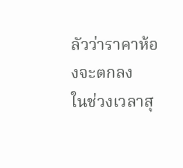ลัวว่าราคาห้องจะตกลง
ในช่วงเวลาสุ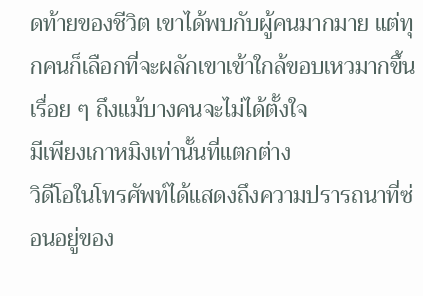ดท้ายของชีวิต เขาได้พบกับผู้คนมากมาย แต่ทุกคนก็เลือกที่จะผลักเขาเข้าใกล้ขอบเหวมากขึ้นเรื่อย ๆ ถึงแม้บางคนจะไม่ได้ตั้งใจ
มีเพียงเกาหมิงเท่านั้นที่แตกต่าง
วิดีโอในโทรศัพท์ได้แสดงถึงความปรารถนาที่ซ่อนอยู่ของ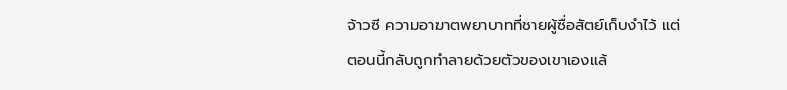จ้าวซี ความอาฆาตพยาบาทที่ชายผู้ซื่อสัตย์เก็บงำไว้ แต่ตอนนี้กลับถูกทำลายด้วยตัวของเขาเองแล้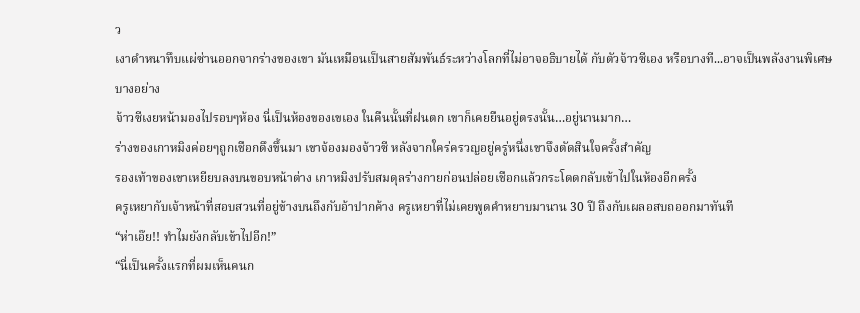ว
เงาดำหนาทึบแผ่ซ่านออกจากร่างของเขา มันเหมือนเป็นสายสัมพันธ์ระหว่างโลกที่ไม่อาจอธิบายได้ กับตัวจ้าวซีเอง หรือบางที...อาจเป็นพลังงานพิเศษบางอย่าง
จ้าวซีเงยหน้ามองไปรอบๆห้อง นี่เป็นห้องของเขเอง ในคืนนั้นที่ฝนตก เขาก็เคยยืนอยู่ตรงนั้น…อยู่นานมาก…
ร่างของเกาหมิงค่อยๆถูกเชือกดึงขึ้นมา เขาจ้องมองจ้าวซี หลังจากใคร่ครวญอยู่ครู่หนึ่งเขาจึงตัดสินใจครั้งสำคัญ
รองเท้าของเขาเหยียบลงบนขอบหน้าต่าง เกาหมิงปรับสมดุลร่างกายก่อนปล่อยเชือกแล้วกระโดดกลับเข้าไปในห้องอีกครั้ง
ครูเหยากับเจ้าหน้าที่สอบสวนที่อยู่ข้างบนถึงกับอ้าปากค้าง ครูเหยาที่ไม่เคยพูดคำหยาบมานาน 30 ปี ถึงกับเผลอสบถออกมาทันที
“ห่าเอ๊ย!! ทำไมยังกลับเข้าไปอีก!”
“นี่เป็นครั้งแรกที่ผมเห็นคนก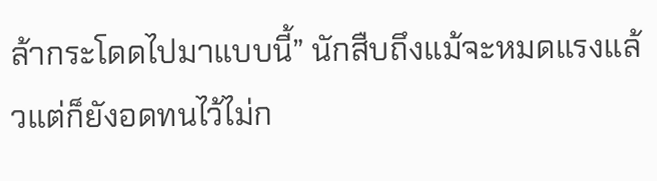ล้ากระโดดไปมาแบบนี้” นักสืบถึงแม้จะหมดแรงแล้วแต่ก็ยังอดทนไว้ไม่ก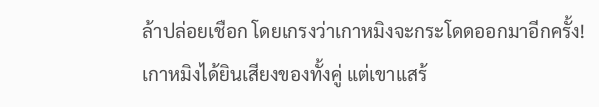ล้าปล่อยเชือก โดยเกรงว่าเกาหมิงจะกระโดดออกมาอีกครั้ง!
เกาหมิงได้ยินเสียงของทั้งคู่ แต่เขาแสร้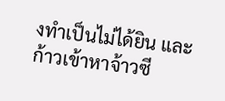งทำเป็นไม่ได้ยิน และก้าวเข้าหาจ้าวซี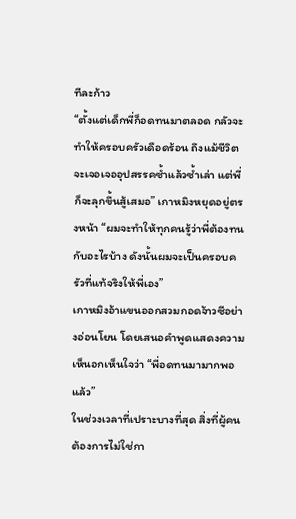ทีละก้าว
“ตั้งแต่เด็กพี่ก็อดทนมาตลอด กลัวจะทำให้ครอบครัวเดือดร้อน ถึงแม้ชีวิตจะเจอเจออุปสรรคซ้ำแล้วซ้ำเล่า แต่พี่ก็จะลุกขึ้นสู้เสมอ” เกาหมิงหยุดอยู่ตรงหน้า “ผมจะทำให้ทุกคนรู้ว่าพี่ต้องทนกับอะไรบ้าง ดังนั้นผมจะเป็นครอบครัวที่แท้จริงให้พี่เอง”
เกาหมิงอ้าแขนออกสวมกอดจ้าวซีอย่างอ่อนโยน โดยเสนอคำพูดแสดงความเห็นอกเห็นใจว่า “พี่อดทนมามากพอแล้ว”
ในช่วงเวลาที่เปราะบางที่สุด สิ่งที่ผู้คนต้องการไม่ใช่กา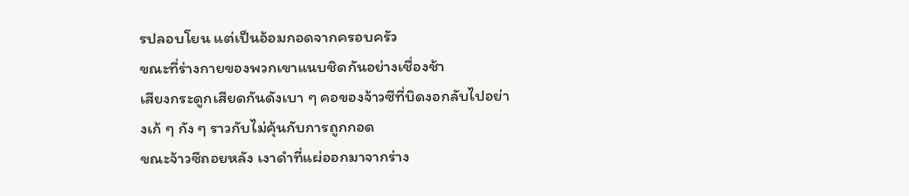รปลอบโยน แต่เป็นอ้อมกอดจากครอบครัว
ขณะที่ร่างกายของพวกเขาแนบชิดกันอย่างเชื่องช้า
เสียงกระดูกเสียดกันดังเบา ๆ คอของจ้าวซีที่บิดงอกลับไปอย่างเก้ ๆ กัง ๆ ราวกับไม่คุ้นกับการถูกกอด
ขณะจ้าวซีถอยหลัง เงาดำที่แผ่ออกมาจากร่าง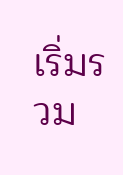เริ่มรวม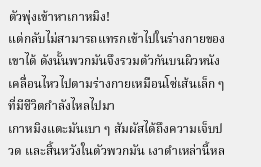ตัวพุ่งเข้าหาเกาหมิง!
แต่กลับไม่สามารถแทรกเข้าไปในร่างกายของเขาได้ ดังนั้นพวกมันจึงรวมตัวกันบนผิวหนังเคลื่อนไหวไปตามร่างกายเหมือนโซ่เส้นเล็ก ๆ ที่มีชีวิตกำลังไหลไปมา
เกาหมิงแตะมันเบา ๆ สัมผัสได้ถึงความเจ็บปวด และสิ้นหวังในตัวพวกมัน เงาดำเหล่านี้หล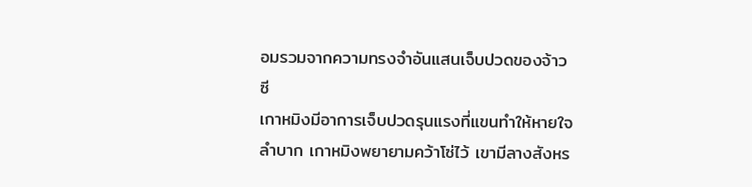อมรวมจากความทรงจำอันแสนเจ็บปวดของจ้าวซี
เกาหมิงมีอาการเจ็บปวดรุนแรงที่แขนทำให้หายใจลำบาก เกาหมิงพยายามคว้าโซ่ไว้ เขามีลางสังหร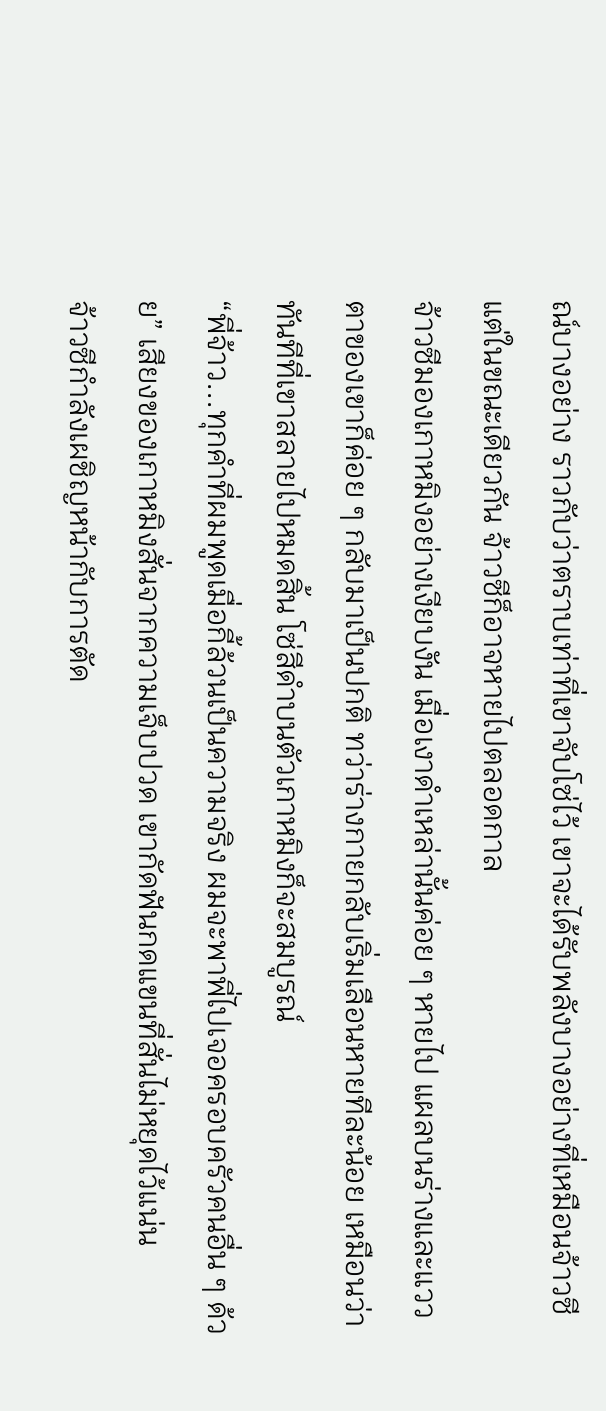ณ์บางอย่าง ราวกับว่าตราบเท่าที่เขาจับโซ่ไว้ เขาจะได้รับพลังบางอย่างที่เหมือนจ้าวซี แต่ในขณะเดียวกัน จ้าวซีก็อาจหายไปตลอดกาล
จ้าวซีมองเกาหมิงอย่างเงียบงัน เมื่อเงาดำเหล่านั้นค่อย ๆ หายไป แผลบนร่างและแววตาของเขาก็ค่อย ๆ กลับมาเป็นปกติ ทว่าร่างกายกลับเริ่มเลือนหายทีละน้อย เหมือนว่าทันทีที่เขาสลายไปหมดสิ้น โซ่สีดำบนตัวเกาหมิงก็จะสมบูรณ์
“พี่จ้าว...ทุกคำที่ผมพูดเมื่อกี้ล้วนเป็นความจริง ผมจะพาพี่ไปเจอครอบครัวคนอื่น ๆ ด้วย” เสียงของเกาหมิงสั่นจากความเจ็บปวด เขากัดฟันกดแขนที่สั่นไม่หยุดไว้แน่น
จ้าวซีกำลังเผชิญหน้ากับการตัด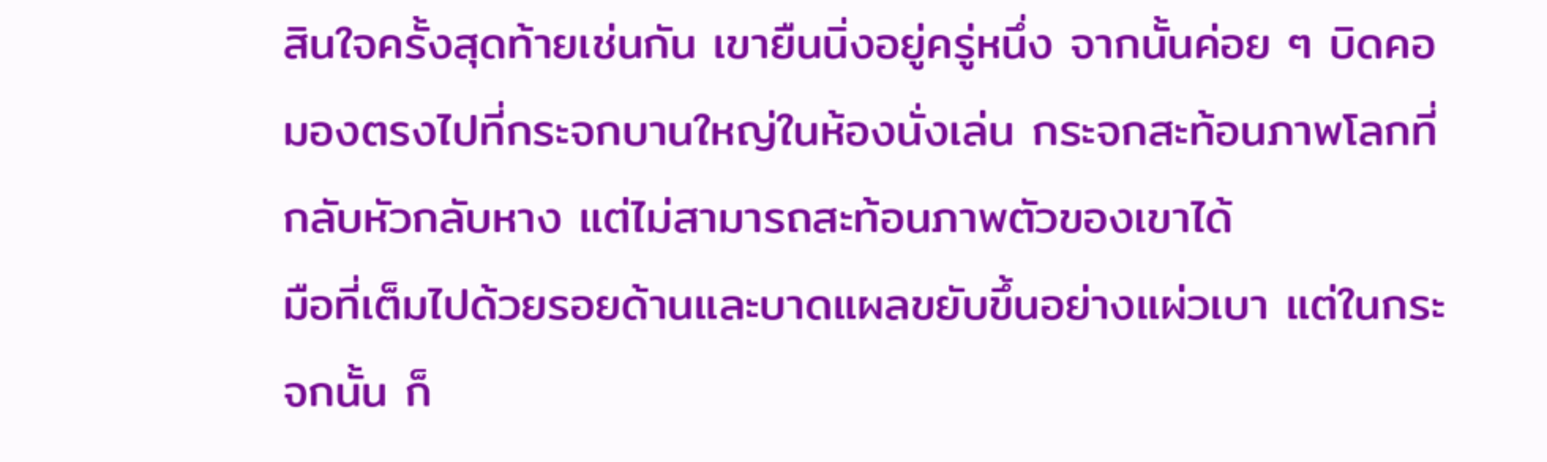สินใจครั้งสุดท้ายเช่นกัน เขายืนนิ่งอยู่ครู่หนึ่ง จากนั้นค่อย ๆ บิดคอมองตรงไปที่กระจกบานใหญ่ในห้องนั่งเล่น กระจกสะท้อนภาพโลกที่กลับหัวกลับหาง แต่ไม่สามารถสะท้อนภาพตัวของเขาได้
มือที่เต็มไปด้วยรอยด้านและบาดแผลขยับขึ้นอย่างแผ่วเบา แต่ในกระจกนั้น ก็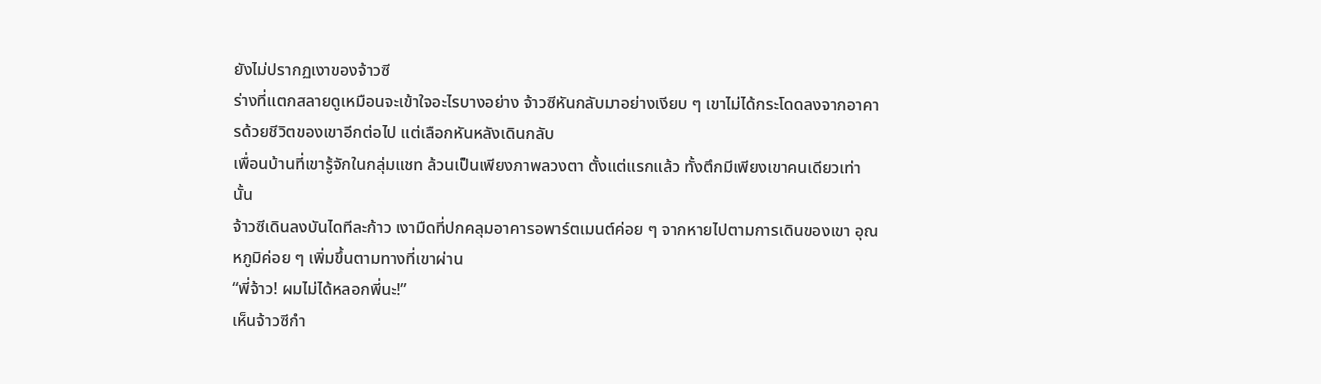ยังไม่ปรากฏเงาของจ้าวซี
ร่างที่แตกสลายดูเหมือนจะเข้าใจอะไรบางอย่าง จ้าวซีหันกลับมาอย่างเงียบ ๆ เขาไม่ได้กระโดดลงจากอาคารด้วยชีวิตของเขาอีกต่อไป แต่เลือกหันหลังเดินกลับ
เพื่อนบ้านที่เขารู้จักในกลุ่มแชท ล้วนเป็นเพียงภาพลวงตา ตั้งแต่แรกแล้ว ทั้งตึกมีเพียงเขาคนเดียวเท่านั้น
จ้าวซีเดินลงบันไดทีละก้าว เงามืดที่ปกคลุมอาคารอพาร์ตเมนต์ค่อย ๆ จากหายไปตามการเดินของเขา อุณหภูมิค่อย ๆ เพิ่มขึ้นตามทางที่เขาผ่าน
“พี่จ้าว! ผมไม่ได้หลอกพี่นะ!”
เห็นจ้าวซีกำ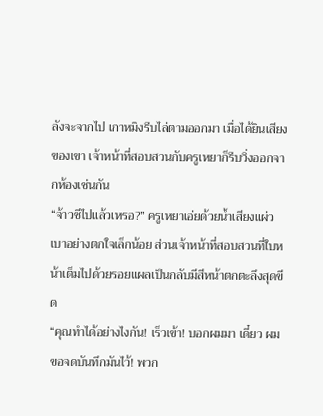ลังจะจากไป เกาหมิงรีบไล่ตามออกมา เมื่อได้ยินเสียงของเขา เจ้าหน้าที่สอบสวนกับครูเหยาก็รีบวิ่งออกจากห้องเช่นกัน
“จ้าวซีไปแล้วเหรอ?” ครูเหยาเอ่ยด้วยน้ำเสียงแผ่วเบาอย่างตกใจเล็กน้อย ส่วนเจ้าหน้าที่สอบสวนที่ใบหน้าเต็มไปด้วยรอยแผลเป็นกลับมีสีหน้าตกตะลึงสุดขีด
“คุณทำได้อย่างไงกัน! เร็วเข้า! บอกผมมา เดี๋ยว ผมขอจดบันทึกมันไว้! พวก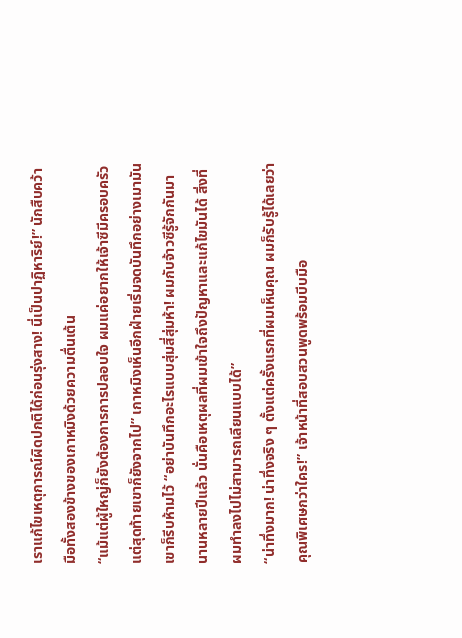เราแก้ไขเหตุการณ์ผิดปกติได้ก่อนรุ่งสาง! นี่เป็นปาฏิหาริย์!” นักสืบคว้ามือทั้งสองข้างของเกาหมิงด้วยความตื่นเต้น
“แม้แต่ผู้ใหญ่ก็ยังต้องการการปลอบใจ ผมแค่อยากให้เจ้าซีมีครอบครัว แต่สุดท้ายเขาก็ยังจากไป” เกาหมิงเห็นอีกฝ่ายเริ่มจดบันทึกอย่างเมามัน เขาก็รีบห้ามไว้ “อย่าบันทึกอะไรแบบสุ่มสี่สุ่มห้า! ผมกับจ้าวซีรู้จักกันมานานหลายปีแล้ว นั่นคือเหตุผลที่ผมเข้าใจถึงปัญหาและแก้ไขมันได้ สิ่งที่ผมทำลงไปไม่สามารถเลียนแบบได้”
“น่าทึ่งมาก! น่าทึ่งจริง ๆ ตั้งแต่ครั้งแรกที่ผมเห็นคุณ ผมก็รับรู้ได้เลยว่าคุณพิเศษกว่าใคร!” เจ้าหน้าที่สอบสวนพูดพร้อมบีบมือ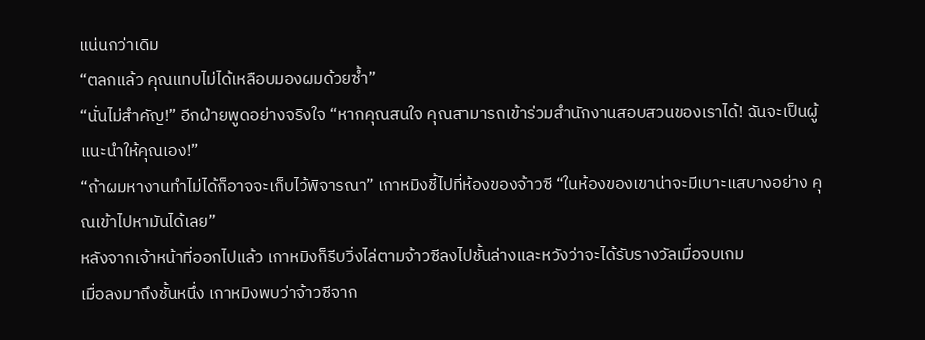แน่นกว่าเดิม
“ตลกแล้ว คุณแทบไม่ได้เหลือบมองผมด้วยซ้ำ”
“นั่นไม่สำคัญ!” อีกฝ่ายพูดอย่างจริงใจ “หากคุณสนใจ คุณสามารถเข้าร่วมสำนักงานสอบสวนของเราได้! ฉันจะเป็นผู้แนะนำให้คุณเอง!”
“ถ้าผมหางานทำไม่ได้ก็อาจจะเก็บไว้พิจารณา” เกาหมิงชี้ไปที่ห้องของจ้าวซี “ในห้องของเขาน่าจะมีเบาะแสบางอย่าง คุณเข้าไปหามันได้เลย”
หลังจากเจ้าหน้าที่ออกไปแล้ว เกาหมิงก็รีบวิ่งไล่ตามจ้าวซีลงไปชั้นล่างและหวังว่าจะได้รับรางวัลเมื่อจบเกม
เมื่อลงมาถึงชั้นหนึ่ง เกาหมิงพบว่าจ้าวซีจาก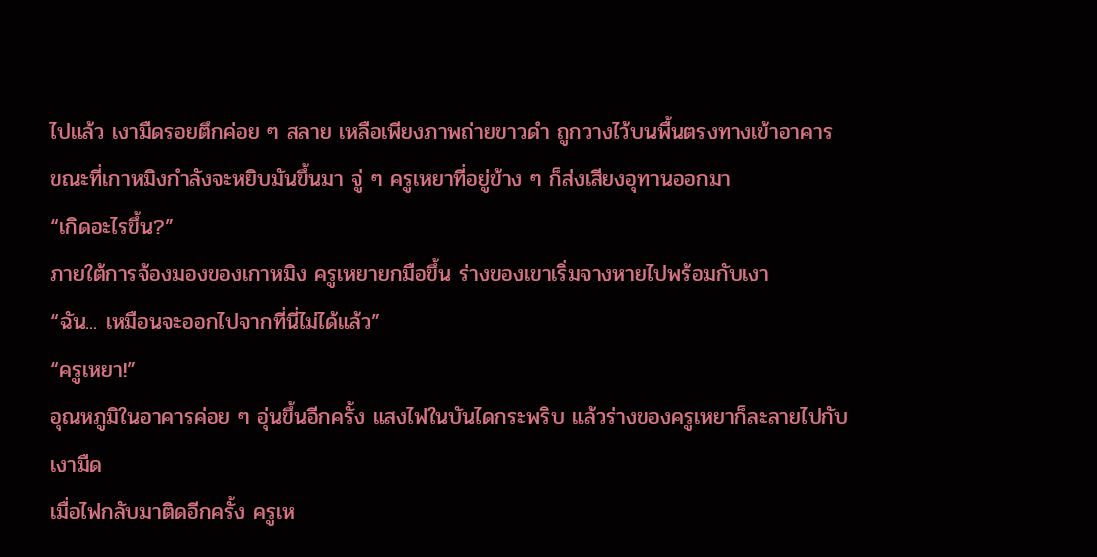ไปแล้ว เงามืดรอยตึกค่อย ๆ สลาย เหลือเพียงภาพถ่ายขาวดำ ถูกวางไว้บนพื้นตรงทางเข้าอาคาร
ขณะที่เกาหมิงกำลังจะหยิบมันขึ้นมา จู่ ๆ ครูเหยาที่อยู่ข้าง ๆ ก็ส่งเสียงอุทานออกมา
“เกิดอะไรขึ้น?”
ภายใต้การจ้องมองของเกาหมิง ครูเหยายกมือขึ้น ร่างของเขาเริ่มจางหายไปพร้อมกับเงา
“ฉัน... เหมือนจะออกไปจากที่นี่ไม่ได้แล้ว”
“ครูเหยา!”
อุณหภูมิในอาคารค่อย ๆ อุ่นขึ้นอีกครั้ง แสงไฟในบันไดกระพริบ แล้วร่างของครูเหยาก็ละลายไปกับเงามืด
เมื่อไฟกลับมาติดอีกครั้ง ครูเห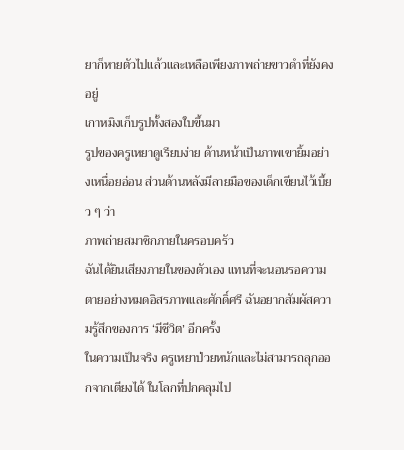ยาก็หายตัวไปแล้วและเหลือเพียงภาพถ่ายขาวดำที่ยังคงอยู่
เกาหมิงเก็บรูปทั้งสองใบขึ้นมา
รูปของครูเหยาดูเรียบง่าย ด้านหน้าเป็นภาพเขายิ้มอย่างเหนื่อยอ่อน ส่วนด้านหลังมีลายมือของเด็กเขียนไว้เบี้ยว ๆ ว่า
ภาพถ่ายสมาชิกภายในครอบครัว
ฉันได้ยินเสียงภายในของตัวเอง แทนที่จะนอนรอความตายอย่างหมดอิสรภาพและศักดิ์ศรี ฉันอยากสัมผัสความรู้สึกของการ ‘มีชีวิต’ อีกครั้ง
ในความเป็นจริง ครูเหยาป่วยหนักและไม่สามารถลุกออกจากเตียงได้ ในโลกที่ปกคลุมไป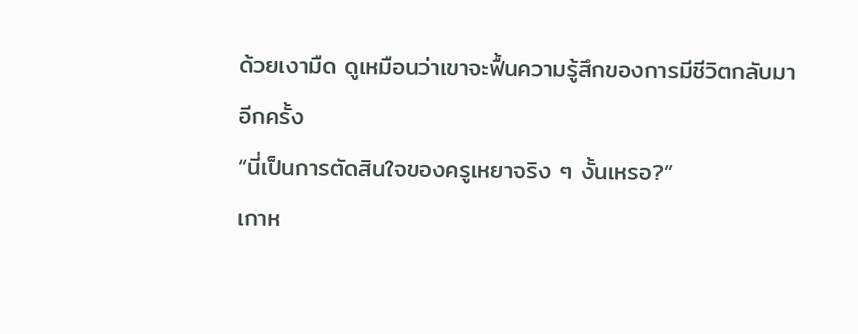ด้วยเงามืด ดูเหมือนว่าเขาจะฟื้นความรู้สึกของการมีชีวิตกลับมาอีกครั้ง
“นี่เป็นการตัดสินใจของครูเหยาจริง ๆ งั้นเหรอ?”
เกาห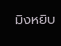มิงหยิบ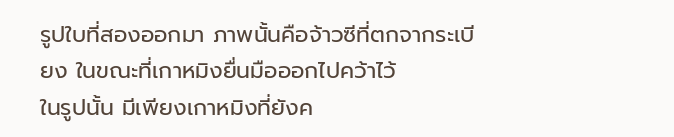รูปใบที่สองออกมา ภาพนั้นคือจ้าวซีที่ตกจากระเบียง ในขณะที่เกาหมิงยื่นมือออกไปคว้าไว้
ในรูปนั้น มีเพียงเกาหมิงที่ยังค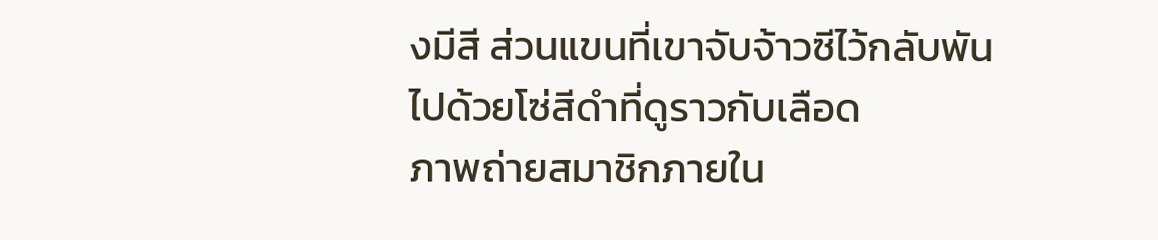งมีสี ส่วนแขนที่เขาจับจ้าวซีไว้กลับพันไปด้วยโซ่สีดำที่ดูราวกับเลือด
ภาพถ่ายสมาชิกภายใน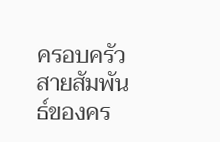ครอบครัว
สายสัมพันธ์ของคร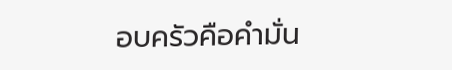อบครัวคือคำมั่น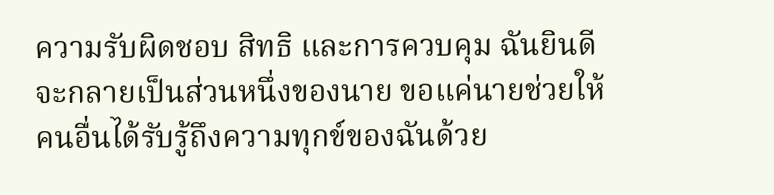ความรับผิดชอบ สิทธิ และการควบคุม ฉันยินดีจะกลายเป็นส่วนหนึ่งของนาย ขอแค่นายช่วยให้คนอื่นได้รับรู้ถึงความทุกข์ของฉันด้วย